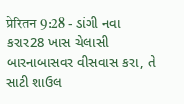प्रेरितन 9:28 - ડાંગી નવા કરાર28 ખાસ ચેલાસી બારનાબાસવર વીસવાસ કરા, તે સાટી શાઉલ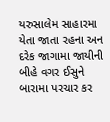યરુસાલેમ સાહારમા યેતા જાતા રહના અન દરેક જાગામા જાયીની બીહે વગર ઈસુને બારામા પરચાર કર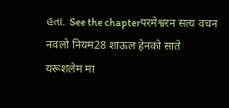હતા. See the chapterपरमेश्वरन सत्य वचन नवलो नियम28 शाऊल हेनको साते यरूशलेम मा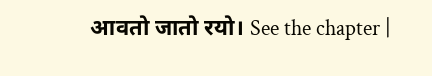आवतो जातो रयो। See the chapter |